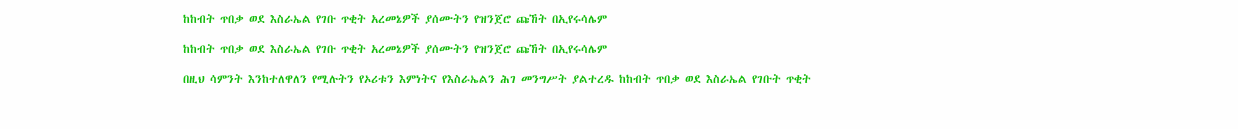ከከብት ጥበቃ ወደ እስራኤል የገቡ ጥቂት አረመኔዎች ያሰሙትን የዝንጀሮ ጩኸት በኢየሩሳሌም

ከከብት ጥበቃ ወደ እስራኤል የገቡ ጥቂት አረመኔዎች ያሰሙትን የዝንጀሮ ጩኸት በኢየሩሳሌም

በዚህ ሳምንት እንከተለዋለን የሚሉትን የኦሪቱን እምነትና የእስራኤልን ሕገ መንግሥት ያልተረዱ ከከብት ጥበቃ ወደ እስራኤል የገቡት ጥቂት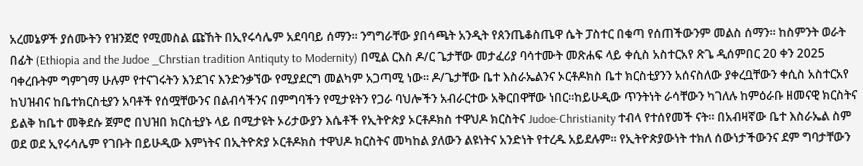አረመኔዎች ያሰሙትን የዝንጀሮ የሚመስል ጩኸት በኢየሩሳሌም አደባባይ ሰማን፡፡ ንግግራቸው ያበሳጫት አንዲት የጰንጤቆስጤዋ ሴት ፓስተር በቁጣ የሰጠችውንም መልስ ሰማን፡፡ ከስምንት ወራት በፊት (Ethiopia and the Judoe _Chrstian tradition Antiquty to Modernity) በሚል ርእስ ዶ/ር ጌታቸው መታፈሪያ ባሳተሙት መጽሐፍ ላይ ቀሲስ አስተርአየ ጽጌ ዲሰምበር 20 ቀን 2025 ባቀረቡትም ግምገማ ሁሉም የተናገሩትን እንደገና እንድንቃኘው የሚያደርግ መልካም አጋጣሚ ነው፡፡ ዶ/ጌታቸው ቤተ እስራኤልንና ኦርቶዶክስ ቤተ ክርስቲያንን አሰናስለው ያቀረቧቸውን ቀሲስ አስተርአየ ከህዝብና ከቤተክርስቲያን አባቶች የሰሟቸውንና በልብሳችንና በምግባችን የሚታዩትን የጋራ ባህሎችን አብራርተው አቅርበዋቸው ነበር፡፡ከይሁዲው ጥንትነት ራሳቸውን ካገለሉ ከምዕራቡ ዘመናዊ ክርስትና ይልቅ ከቤተ መቅደሱ ጀምሮ በህዝበ ክርስቲያኑ ላይ በሚታዩት ኦሪታውያን እሴቶች የኢትዮጵያ ኦርቶዶክስ ተዋህዶ ክርስትና Judoe-Christianity ተብላ የተሰየመች ናት። በአብዛኛው ቤተ እስራኤል ስም ወደ ወደ ኢየሩሳሌም የገቡት በይሁዲው እምነትና በኢትዮጵያ ኦርቶዶክስ ተዋህዶ ክርስትና መካከል ያለውን ልዩነትና አንድነት የተረዱ አይደሉም፡፡ የኢትዮጵያውነት ተክለ ሰውነታችውንና ደም ግባታቸውን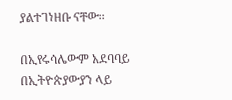ያልተገነዘቡ ናቸው፡፡

በኢየሩሳሌውም አደባባይ በኢትዮጵያውያን ላይ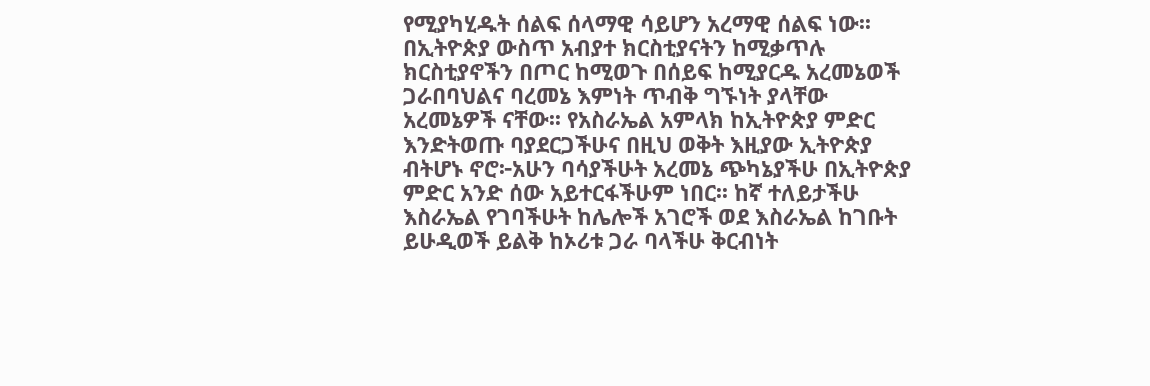የሚያካሂዱት ሰልፍ ሰላማዊ ሳይሆን አረማዊ ሰልፍ ነው፡፡ በኢትዮጵያ ውስጥ አብያተ ክርስቲያናትን ከሚቃጥሉ ክርስቲያኖችን በጦር ከሚወጉ በሰይፍ ከሚያርዱ አረመኔወች ጋራበባህልና ባረመኔ እምነት ጥብቅ ግኙነት ያላቸው አረመኔዎች ናቸው፡፡ የአስራኤል አምላክ ከኢትዮጵያ ምድር እንድትወጡ ባያደርጋችሁና በዚህ ወቅት እዚያው ኢትዮጵያ ብትሆኑ ኖሮ፦አሁን ባሳያችሁት አረመኔ ጭካኔያችሁ በኢትዮጵያ ምድር አንድ ሰው አይተርፋችሁም ነበር፡፡ ከኛ ተለይታችሁ እስራኤል የገባችሁት ከሌሎች አገሮች ወደ እስራኤል ከገቡት ይሁዲወች ይልቅ ከኦሪቱ ጋራ ባላችሁ ቅርብነት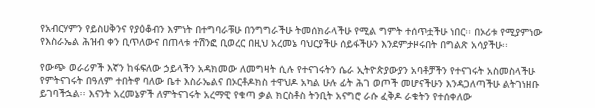የአብርሃምን የይስሀቅንና የያዕቆብን እምነት በተግባራቹሁ በንግግራችሁ ትመሰክራላችሁ የሚል ግምት ተሰጥቷችሁ ነበር፡፡ በኦሪቱ የሚያምነው የእስራኤል ሕዝብ ቀን ቢጥለውና በጠላቱ ተሽንፎ ቢወረር በዚህ አረመኔ ባህርያችሁ ሰይፋችሁን እንደምታዞሩበት በግልጽ አሳያችሁ፡፡

የውጭ ወራሪዎች እኛን ከፋፍለው ኃይላችን አዳክመው ለመግዛት ሲሉ የተናገሩትን ሴራ ኢትዮጵያውያን አባቶቻችን የተናገሩት አስመስላችሁ የምትናገሩት በዓለም ተበትኖ ባለው ቤተ እስራኤልና በኦርቶዶክስ ተዋህዶ አካል ሁሉ ፊት ሕገ ወጦች መሆናችሁን እንዳጋለጣችሁ ልትገነዘቡ ይገባችኋል፡፡ እናንት አረመኔዎች ለምትናገሩት አረማዊ የቁጣ ቃል ክርስቶስ ትንቢት አናግሮ ራሱ ፈቅዶ ራቁትን የተሰቀለው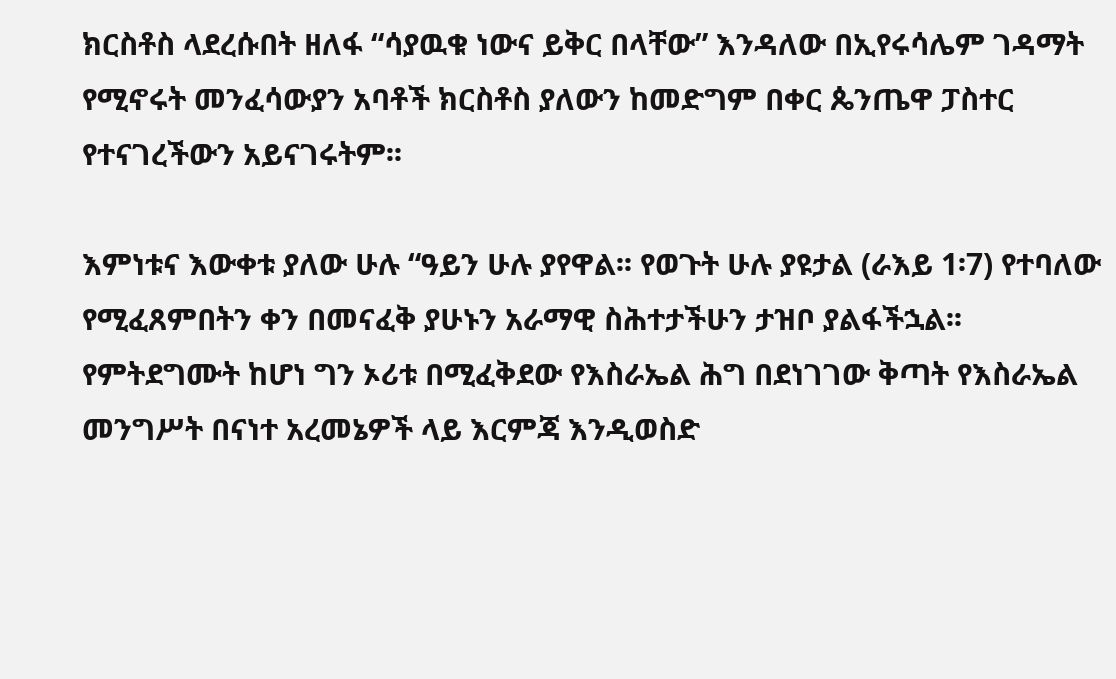ክርስቶስ ላደረሱበት ዘለፋ “ሳያዉቁ ነውና ይቅር በላቸው” እንዳለው በኢየሩሳሌም ገዳማት የሚኖሩት መንፈሳውያን አባቶች ክርስቶስ ያለውን ከመድግም በቀር ጴንጤዋ ፓስተር የተናገረችውን አይናገሩትም፡፡

እምነቱና እውቀቱ ያለው ሁሉ “ዓይን ሁሉ ያየዋል፡፡ የወጉት ሁሉ ያዩታል (ራእይ 1፡7) የተባለው የሚፈጸምበትን ቀን በመናፈቅ ያሁኑን አራማዊ ስሕተታችሁን ታዝቦ ያልፋችኋል፡፡ የምትደግሙት ከሆነ ግን ኦሪቱ በሚፈቅደው የእስራኤል ሕግ በደነገገው ቅጣት የእስራኤል መንግሥት በናነተ አረመኔዎች ላይ እርምጃ እንዲወስድ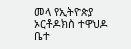መላ የኢትዮጵያ ኦርቶዶክስ ተዋህዶ ቤተ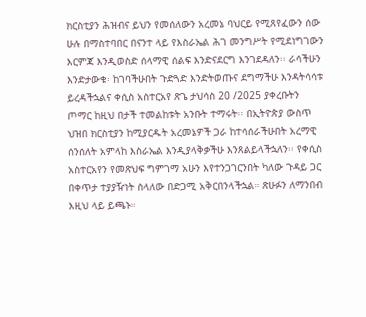ክርስቲያን ሕዝብና ይህን የመሰለውን አረመኔ ባህርይ የሚጸየፈውን ሰው ሁሉ በማስተባበር በናንተ ላይ የእስራኤል ሕገ መንግሥት የሚደነግገውን እርምጃ እንዲወስድ ሰላማዊ ሰልፍ እንድናደርግ እንገደዳለን፡፡ ራሳችሁን እንድታውቁ፡ ከገባችሁበት ጉድጓድ እንድትወጡና ደግማችሁ እንዳትሳሳቱ ይረዳችኋልና ቀሲስ አስተርአየ ጽጌ ታህሳስ 20 /2025 ያቀረቡትን ጦማር ከዚህ በታች ተመልከቱት አንቡት ተማሩት፡፡ በኢትዮጵያ ውስጥ ህዝበ ክርስቲያን ከሚያርዱት አረመኔዎች ጋራ ከተሳሰራችሁበት አረማዊ ሰንሰለት አምላከ እስራኤል እንዲያላቅቃችሁ እንጸልይላችኋለን፡፡ የቀሲስ አስተርአየን የመጽህፍ ግምገማ አሁን እየተንጋገርንበት ካለው ጉዳይ ጋር በቀጥታ ተያያዥነት ስላለው በድጋሚ አቅርበንላችኋል። ጽሁፉን ለማንበብ እዚህ ላይ ይጫኑ።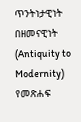ጥንትነታዊነት በዘመናዊነት (Antiquity to Modernity) የመጽሐፍ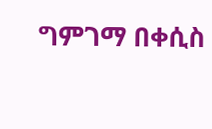ግምገማ በቀሲስ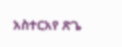አስተርአየ ጽጌ